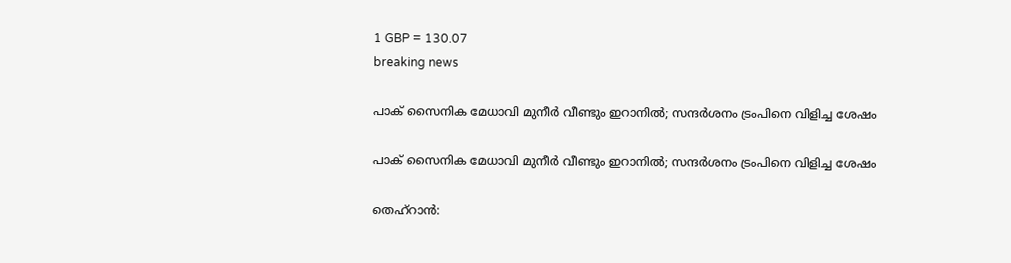1 GBP = 130.07
breaking news

പാക് സൈനിക മേധാവി മുനീർ വീണ്ടും ഇറാനിൽ; സന്ദർശനം ട്രംപിനെ വിളിച്ച ശേഷം

പാക് സൈനിക മേധാവി മുനീർ വീണ്ടും ഇറാനിൽ; സന്ദർശനം ട്രംപിനെ വിളിച്ച ശേഷം

തെഹ്‌റാൻ: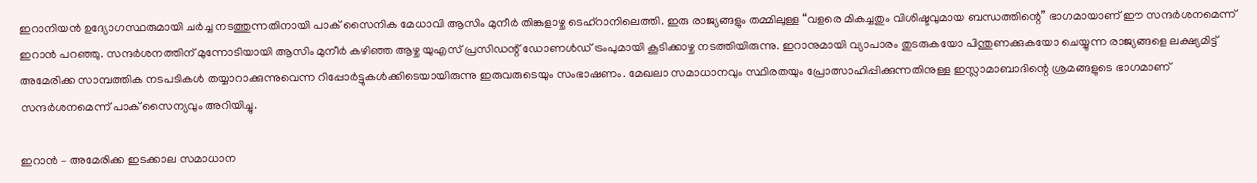ഇറാനിയൻ ഉദ്യോഗസ്ഥരുമായി ചർച്ച നടത്തുന്നതിനായി പാക് സൈനിക മേധാവി ആസിം മുനീർ തിങ്കളാഴ്ച ടെഹ്‌റാനിലെത്തി. ഇരു രാജ്യങ്ങളും തമ്മിലുള്ള “വളരെ മികച്ചതും വിശിഷ്ടവുമായ ബന്ധത്തിന്റെ” ഭാഗമായാണ് ഈ സന്ദർശനമെന്ന് ഇറാൻ പറഞ്ഞു. സന്ദർശനത്തിന് മുന്നോടിയായി ആസിം മുനീർ കഴിഞ്ഞ ആഴ്ച യുഎസ് പ്രസിഡന്റ് ഡോണൾഡ് ട്രംപുമായി കൂടിക്കാഴ്ച നടത്തിയിരുന്നു. ഇറാനുമായി വ്യാപാരം തുടരുകയോ പിന്തുണക്കുകയോ ചെയ്യുന്ന രാജ്യങ്ങളെ ലക്ഷ്യമിട്ട് അമേരിക്ക സാമ്പത്തിക നടപടികൾ തയ്യാറാക്കുന്നുവെന്ന റിപ്പോർട്ടുകൾക്കിടെയായിരുന്നു ഇരുവരുടെയും സംഭാഷണം. മേഖലാ സമാധാനവും സ്ഥിരതയും പ്രോത്സാഹിപ്പിക്കുന്നതിനുള്ള ഇസ്ലാമാബാദിന്റെ ശ്രമങ്ങളുടെ ഭാഗമാണ് സന്ദർശനമെന്ന് പാക് സൈന്യവും അറിയിച്ചു.

ഇറാൻ – അമേരിക്ക ഇടക്കാല സമാധാന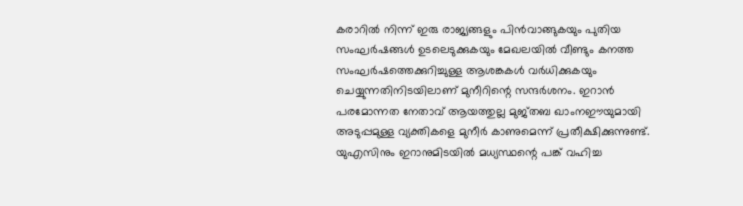കരാറിൽ നിന്ന് ഇരു രാജ്യങ്ങളും പിൻവാങ്ങുകയും പുതിയ സംഘർഷങ്ങൾ ഉടലെടുക്കുകയും മേഖലയിൽ വീണ്ടും കനത്ത സംഘർഷത്തെക്കുറിച്ചുള്ള ആശങ്കകൾ വർധിക്കുകയും ചെയ്യുന്നതിനിടയിലാണ് മുനീറിന്റെ സന്ദർശനം. ഇറാൻ പരമോന്നത നേതാവ് ആയത്തുല്ല മുജ്തബ ഖാംനഈയുമായി അടുപ്പമുള്ള വ്യക്തികളെ മുനീർ കാണുമെന്ന് പ്രതീക്ഷിക്കുന്നുണ്ട്. യുഎസിനും ഇറാനുമിടയിൽ മധ്യസ്ഥന്റെ പങ്ക് വഹിച്ച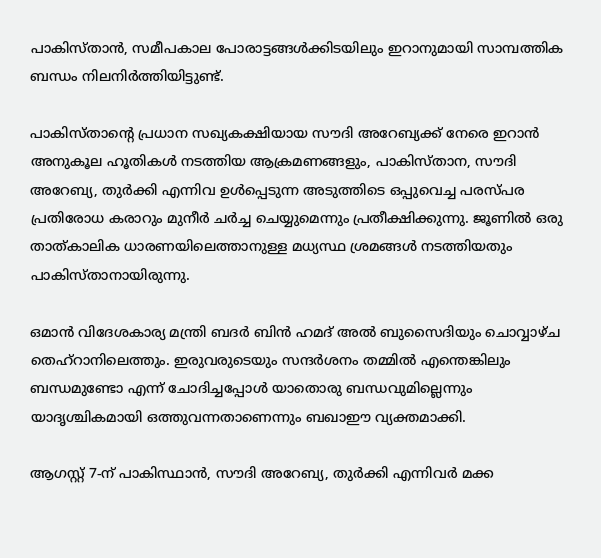പാകിസ്താൻ, സമീപകാല പോരാട്ടങ്ങൾക്കിടയിലും ഇറാനുമായി സാമ്പത്തിക ബന്ധം നിലനിർത്തിയിട്ടുണ്ട്.

പാകിസ്താന്റെ പ്രധാന സഖ്യകക്ഷിയായ സൗദി അറേബ്യക്ക് നേരെ ഇറാൻ അനുകൂല ഹൂതികൾ നടത്തിയ ആക്രമണങ്ങളും, പാകിസ്താന, സൗദി അറേബ്യ, തുർക്കി എന്നിവ ഉൾപ്പെടുന്ന അടുത്തിടെ ഒപ്പുവെച്ച പരസ്പര പ്രതിരോധ കരാറും മുനീർ ചർച്ച ചെയ്യുമെന്നും പ്രതീക്ഷിക്കുന്നു. ജൂണിൽ ഒരു താത്കാലിക ധാരണയിലെത്താനുള്ള മധ്യസ്ഥ ശ്രമങ്ങൾ നടത്തിയതും പാകിസ്താനായിരുന്നു.

ഒമാൻ വിദേശകാര്യ മന്ത്രി ബദർ ബിൻ ഹമദ് അൽ ബുസൈദിയും ചൊവ്വാഴ്ച തെഹ്‌റാനിലെത്തും. ഇരുവരുടെയും സന്ദർശനം തമ്മിൽ എന്തെങ്കിലും ബന്ധമുണ്ടോ എന്ന് ചോദിച്ചപ്പോൾ യാതൊരു ബന്ധവുമില്ലെന്നും യാദൃശ്ചികമായി ഒത്തുവന്നതാണെന്നും ബഖാഈ വ്യക്തമാക്കി.

ആഗസ്റ്റ് 7-ന് പാകിസ്ഥാൻ, സൗദി അറേബ്യ, തുർക്കി എന്നിവർ മക്ക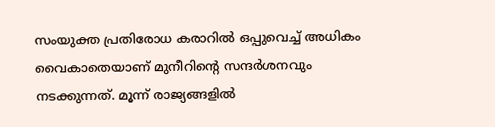സംയുക്ത പ്രതിരോധ കരാറിൽ ഒപ്പുവെച്ച് അധികം വൈകാതെയാണ് മുനീറിന്റെ സന്ദർശനവും നടക്കുന്നത്. മൂന്ന് രാജ്യങ്ങളിൽ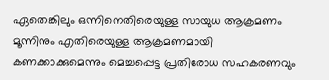ഏതെങ്കിലും ഒന്നിനെതിരെയുള്ള സായുധ ആക്രമണം മൂന്നിനും എതിരെയുള്ള ആക്രമണമായി കണക്കാക്കുമെന്നും മെച്ചപ്പെട്ട പ്രതിരോധ സഹകരണവും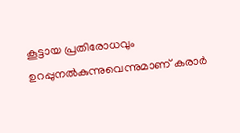കൂട്ടായ പ്രതിരോധവും ഉറപ്പുനൽകുന്നുവെന്നുമാണ് കരാർ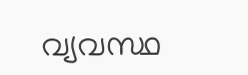വ്യവസ്ഥ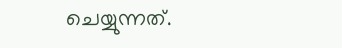ചെയ്യുന്നത്.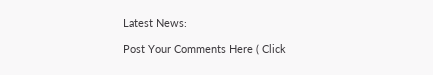Latest News:

Post Your Comments Here ( Click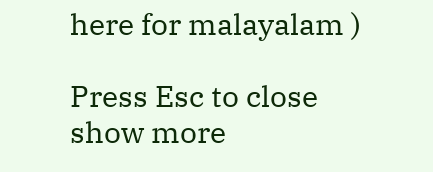here for malayalam )

Press Esc to close
show more